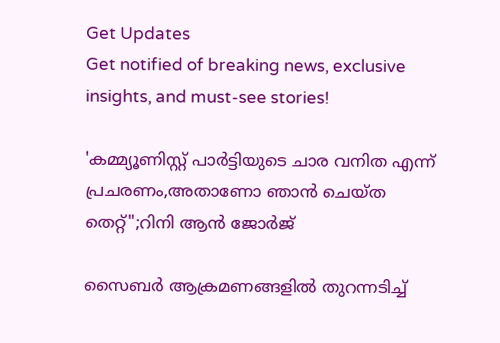Get Updates
Get notified of breaking news, exclusive insights, and must-see stories!

'കമ്മ്യൂണിസ്റ്റ് പാർട്ടിയുടെ ചാര വനിത എന്ന് പ്രചരണം,അതാണോ ഞാൻ ചെയ്ത തെറ്റ്";റിനി ആൻ ജോർജ്

സൈബർ ആക്രമണങ്ങളിൽ തുറന്നടിച്ച്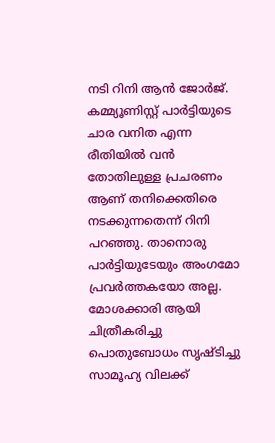നടി റിനി ആൻ ജോർജ്. കമ്മ്യൂണിസ്റ്റ് പാർട്ടിയുടെ ചാര വനിത എന്ന രീതിയിൽ വൻ തോതിലുള്ള പ്രചരണം ആണ് തനിക്കെതിരെ നടക്കുന്നതെന്ന് റിനി പറഞ്ഞു. താനൊരു പാർട്ടിയുടേയും അംഗമോ പ്രവർത്തകയോ അല്ല. മോശക്കാരി ആയി ചിത്രീകരിച്ചു പൊതുബോധം സൃഷ്ടിച്ചു സാമൂഹ്യ വിലക്ക്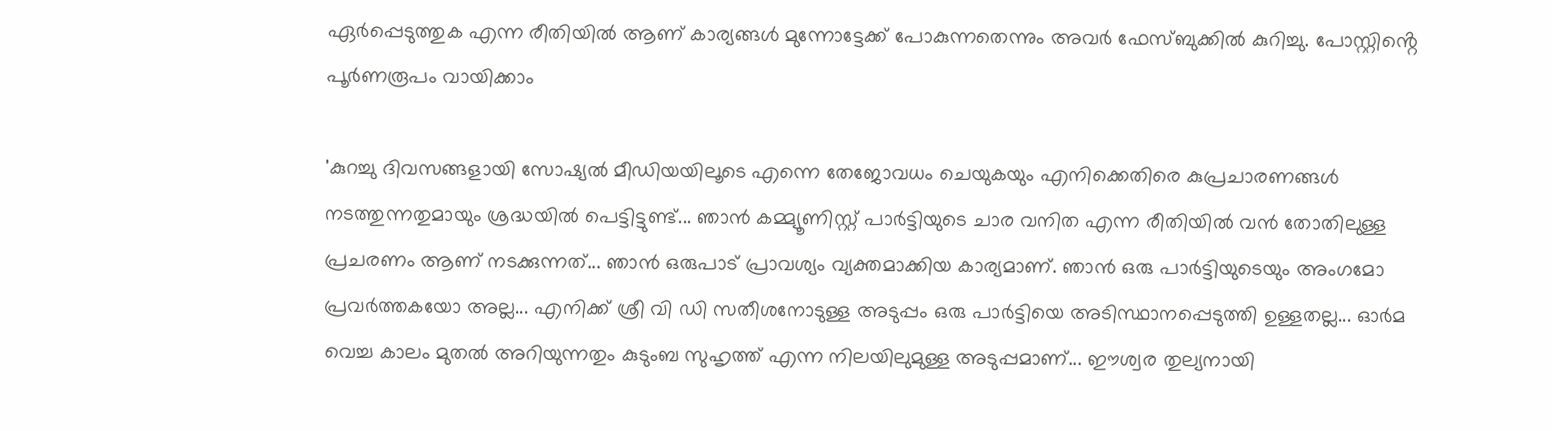ഏർപ്പെടുത്തുക എന്ന രീതിയിൽ ആണ് കാര്യങ്ങൾ മുന്നോട്ടേക്ക് പോകുന്നതെന്നും അവർ ഫേസ്ബുക്കിൽ കുറിച്ചു. പോസ്റ്റിൻ്റെ പൂർണരൂപം വായിക്കാം

'കുറച്ചു ദിവസങ്ങളായി സോഷ്യൽ മീഡിയയിലൂടെ എന്നെ തേജോവധം ചെയുകയും എനിക്കെതിരെ കുപ്രചാരണങ്ങൾ നടത്തുന്നതുമായും ശ്രദ്ധയിൽ പെട്ടിട്ടുണ്ട്... ഞാൻ കമ്മ്യൂണിസ്റ്റ് പാർട്ടിയുടെ ചാര വനിത എന്ന രീതിയിൽ വൻ തോതിലുള്ള പ്രചരണം ആണ് നടക്കുന്നത്... ഞാൻ ഒരുപാട്‌ പ്രാവശ്യം വ്യക്തമാക്കിയ കാര്യമാണ്. ഞാൻ ഒരു പാർട്ടിയുടെയും അംഗമോ പ്രവർത്തകയോ അല്ല... എനിക്ക് ശ്രീ വി ഡി സതീശനോടുള്ള അടുപ്പം ഒരു പാർട്ടിയെ അടിസ്ഥാനപ്പെടുത്തി ഉള്ളതല്ല... ഓർമ വെച്ച കാലം മുതൽ അറിയുന്നതും കുടുംബ സുഹൃത്ത് എന്ന നിലയിലുമുള്ള അടുപ്പമാണ്... ഈശ്വര തുല്യനായി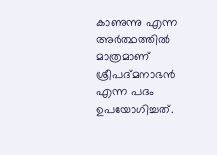കാണുന്നു എന്ന അർത്ഥത്തിൽ മാത്രമാണ് ശ്രീപദ്മനാഭൻ എന്ന പദം ഉപയോഗിച്ചത്.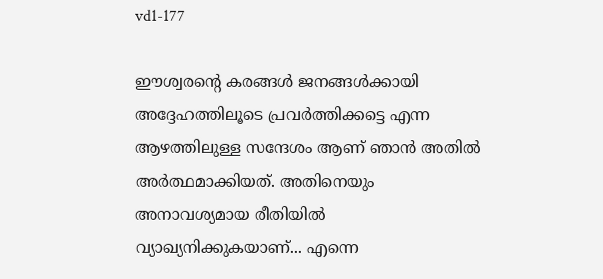vd1-177

ഈശ്വരന്റെ കരങ്ങൾ ജനങ്ങൾക്കായി അദ്ദേഹത്തിലൂടെ പ്രവർത്തിക്കട്ടെ എന്ന ആഴത്തിലുള്ള സന്ദേശം ആണ് ഞാൻ അതിൽ അർത്ഥമാക്കിയത്. അതിനെയും അനാവശ്യമായ രീതിയിൽ വ്യാഖ്യനിക്കുകയാണ്... എന്നെ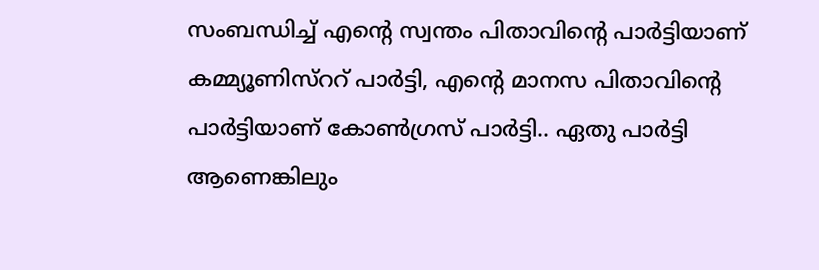സംബന്ധിച്ച് എന്റെ സ്വന്തം പിതാവിന്റെ പാർട്ടിയാണ് കമ്മ്യൂണിസ്ററ് പാർട്ടി, എന്റെ മാനസ പിതാവിന്റെ പാർട്ടിയാണ് കോൺഗ്രസ് പാർട്ടി.. ഏതു പാർട്ടി ആണെങ്കിലും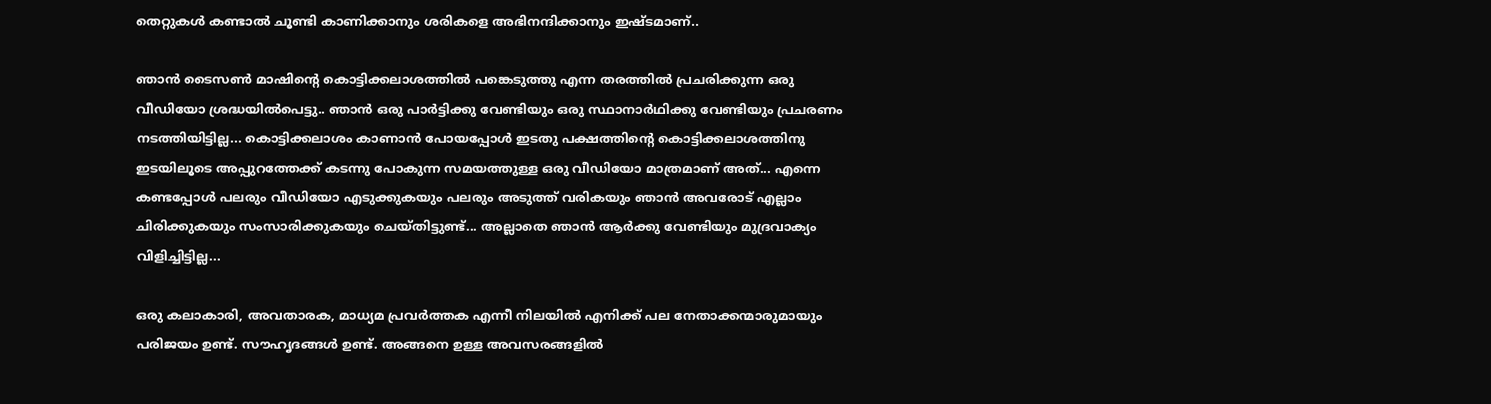തെറ്റുകൾ കണ്ടാൽ ചൂണ്ടി കാണിക്കാനും ശരികളെ അഭിനന്ദിക്കാനും ഇഷ്ടമാണ്..

ഞാൻ ടൈസൺ മാഷിന്റെ കൊട്ടിക്കലാശത്തിൽ പങ്കെടുത്തു എന്ന തരത്തിൽ പ്രചരിക്കുന്ന ഒരു വീഡിയോ ശ്രദ്ധയിൽപെട്ടു.. ഞാൻ ഒരു പാർട്ടിക്കു വേണ്ടിയും ഒരു സ്ഥാനാർഥിക്കു വേണ്ടിയും പ്രചരണം നടത്തിയിട്ടില്ല... കൊട്ടിക്കലാശം കാണാൻ പോയപ്പോൾ ഇടതു പക്ഷത്തിന്റെ കൊട്ടിക്കലാശത്തിനു ഇടയിലൂടെ അപ്പുറത്തേക്ക് കടന്നു പോകുന്ന സമയത്തുള്ള ഒരു വീഡിയോ മാത്രമാണ് അത്... എന്നെ കണ്ടപ്പോൾ പലരും വീഡിയോ എടുക്കുകയും പലരും അടുത്ത് വരികയും ഞാൻ അവരോട് എല്ലാം ചിരിക്കുകയും സംസാരിക്കുകയും ചെയ്തിട്ടുണ്ട്... അല്ലാതെ ഞാൻ ആർക്കു വേണ്ടിയും മുദ്രവാക്യം വിളിച്ചിട്ടില്ല...

ഒരു കലാകാരി, അവതാരക, മാധ്യമ പ്രവർത്തക എന്നീ നിലയിൽ എനിക്ക് പല നേതാക്കന്മാരുമായും പരിജയം ഉണ്ട്. സൗഹൃദങ്ങൾ ഉണ്ട്. അങ്ങനെ ഉള്ള അവസരങ്ങളിൽ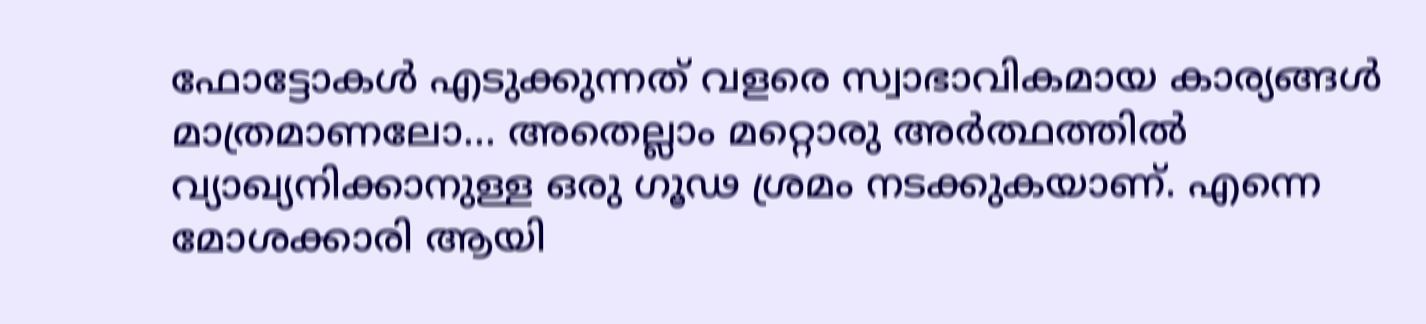ഫോട്ടോകൾ എടുക്കുന്നത് വളരെ സ്വാഭാവികമായ കാര്യങ്ങൾ മാത്രമാണലോ... അതെല്ലാം മറ്റൊരു അർത്ഥത്തിൽ വ്യാഖ്യനിക്കാനുള്ള ഒരു ഗൂഢ ശ്രമം നടക്കുകയാണ്. എന്നെ മോശക്കാരി ആയി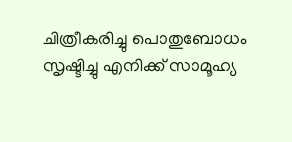ചിത്രീകരിച്ചു പൊതുബോധം സൃഷ്ടിച്ചു എനിക്ക് സാമൂഹ്യ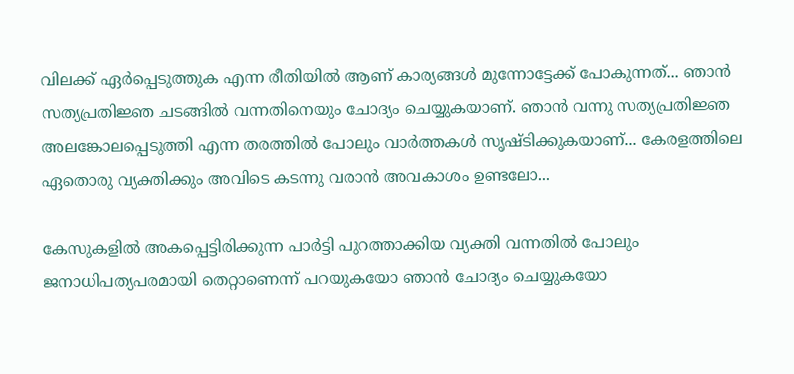വിലക്ക് ഏർപ്പെടുത്തുക എന്ന രീതിയിൽ ആണ് കാര്യങ്ങൾ മുന്നോട്ടേക്ക് പോകുന്നത്... ഞാൻ സത്യപ്രതിജ്ഞ ചടങ്ങിൽ വന്നതിനെയും ചോദ്യം ചെയ്യുകയാണ്. ഞാൻ വന്നു സത്യപ്രതിജ്ഞ അലങ്കോലപ്പെടുത്തി എന്ന തരത്തിൽ പോലും വാർത്തകൾ സൃഷ്ടിക്കുകയാണ്... കേരളത്തിലെ ഏതൊരു വ്യക്തിക്കും അവിടെ കടന്നു വരാൻ അവകാശം ഉണ്ടലോ...

കേസുകളിൽ അകപ്പെട്ടിരിക്കുന്ന പാർട്ടി പുറത്താക്കിയ വ്യക്തി വന്നതിൽ പോലും ജനാധിപത്യപരമായി തെറ്റാണെന്ന് പറയുകയോ ഞാൻ ചോദ്യം ചെയ്യുകയോ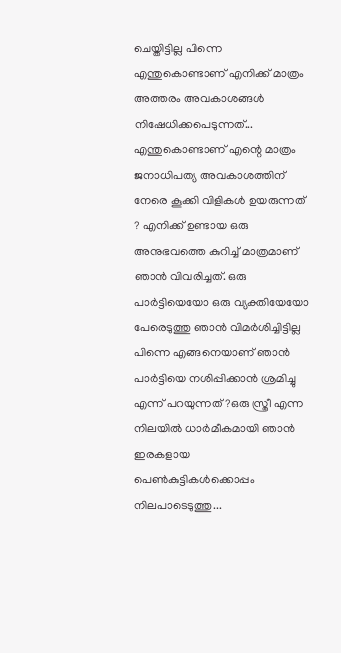ചെയ്തിട്ടില്ല പിന്നെ എന്തുകൊണ്ടാണ് എനിക്ക് മാത്രം അത്തരം അവകാശങ്ങൾ നിഷേധിക്കപെടുന്നത്... എന്തുകൊണ്ടാണ് എന്റെ മാത്രം ജനാധിപത്യ അവകാശത്തിന് നേരെ കൂക്കി വിളികൾ ഉയരുന്നത് ? എനിക്ക് ഉണ്ടായ ഒരു അനുഭവത്തെ കുറിച്ച് മാത്രമാണ് ഞാൻ വിവരിച്ചത്. ഒരു പാർട്ടിയെയോ ഒരു വ്യക്തിയേയോ പേരെടുത്തു ഞാൻ വിമർശിച്ചിട്ടില്ല പിന്നെ എങ്ങനെയാണ് ഞാൻ പാർട്ടിയെ നശിപ്പിക്കാൻ ശ്രമിച്ചു എന്ന് പറയുന്നത് ?ഒരു സ്ത്രീ എന്ന നിലയിൽ ധാർമീകമായി ഞാൻ ഇരകളായ പെൺകുട്ടികൾക്കൊപ്പം നിലപാടെടുത്തു...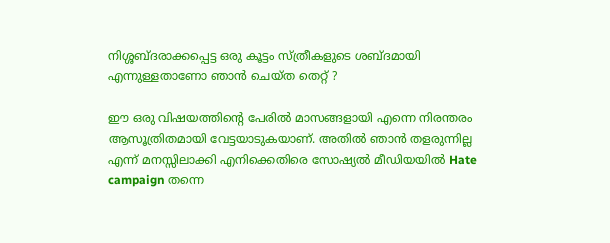നിശ്ശബ്ദരാക്കപ്പെട്ട ഒരു കൂട്ടം സ്ത്രീകളുടെ ശബ്ദമായി എന്നുള്ളതാണോ ഞാൻ ചെയ്ത തെറ്റ് ?

ഈ ഒരു വിഷയത്തിന്റെ പേരിൽ മാസങ്ങളായി എന്നെ നിരന്തരം ആസൂത്രിതമായി വേട്ടയാടുകയാണ്. അതിൽ ഞാൻ തളരുന്നില്ല എന്ന് മനസ്സിലാക്കി എനിക്കെതിരെ സോഷ്യൽ മീഡിയയിൽ Hate campaign തന്നെ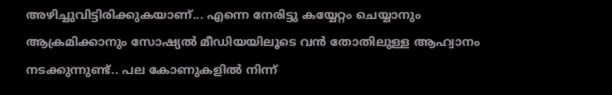അഴിച്ചുവിട്ടിരിക്കുകയാണ്... എന്നെ നേരിട്ടു കയ്യേറ്റം ചെയ്യാനും ആക്രമിക്കാനും സോഷ്യൽ മീഡിയയിലൂടെ വൻ തോതിലുള്ള ആഹ്വാനം നടക്കുന്നുണ്ട്.. പല കോണുകളിൽ നിന്ന്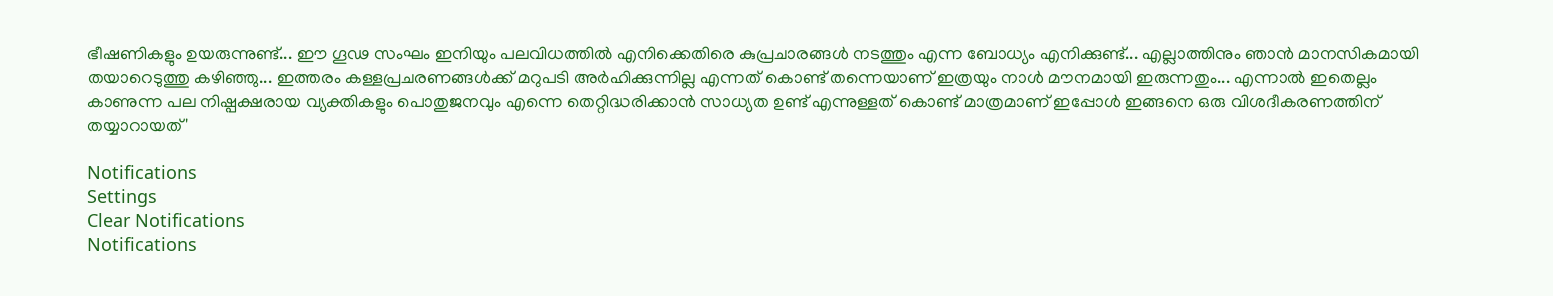ഭീഷണികളും ഉയരുന്നുണ്ട്... ഈ ഗൂഢ സംഘം ഇനിയും പലവിധത്തിൽ എനിക്കെതിരെ കുപ്രചാരങ്ങൾ നടത്തും എന്ന ബോധ്യം എനിക്കുണ്ട്... എല്ലാത്തിനും ഞാൻ മാനസികമായി തയാറെടുത്തു കഴിഞ്ഞു... ഇത്തരം കള്ളപ്രചരണങ്ങൾക്ക് മറുപടി അർഹിക്കുന്നില്ല എന്നത് കൊണ്ട് തന്നെയാണ് ഇത്രയും നാൾ മൗനമായി ഇരുന്നതും... എന്നാൽ ഇതെല്ലം കാണുന്ന പല നിഷ്പക്ഷരായ വ്യക്തികളും പൊതുജനവും എന്നെ തെറ്റിദ്ധരിക്കാൻ സാധ്യത ഉണ്ട് എന്നുള്ളത് കൊണ്ട് മാത്രമാണ് ഇപ്പോൾ ഇങ്ങനെ ഒരു വിശദീകരണത്തിന് തയ്യാറായത്'

Notifications
Settings
Clear Notifications
Notifications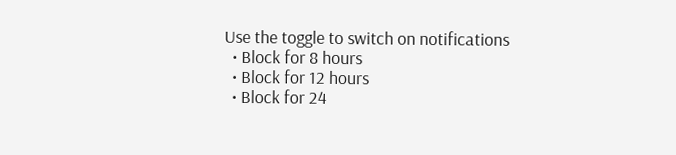Use the toggle to switch on notifications
  • Block for 8 hours
  • Block for 12 hours
  • Block for 24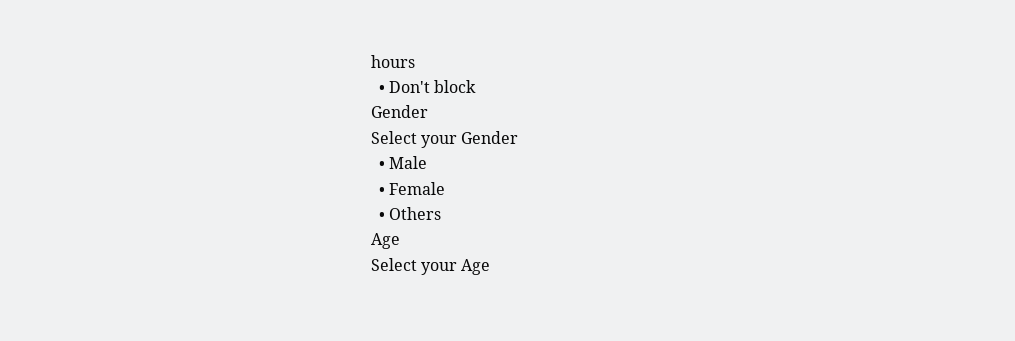hours
  • Don't block
Gender
Select your Gender
  • Male
  • Female
  • Others
Age
Select your Age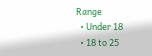Range
  • Under 18
  • 18 to 25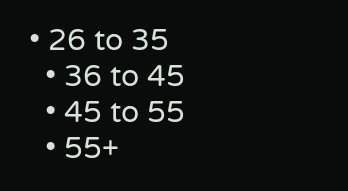• 26 to 35
  • 36 to 45
  • 45 to 55
  • 55+